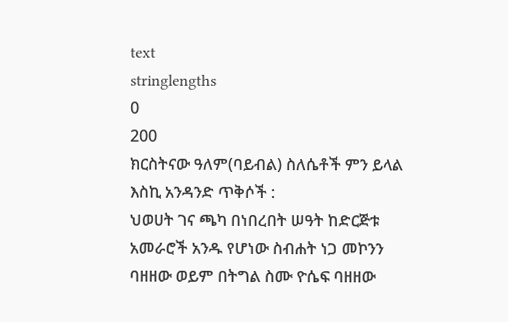text
stringlengths
0
200
ክርስትናው ዓለም(ባይብል) ስለሴቶች ምን ይላል እስኪ አንዳንድ ጥቅሶች :
ህወሀት ገና ጫካ በነበረበት ሠዓት ከድርጅቱ አመራሮች አንዱ የሆነው ስብሐት ነጋ መኮንን ባዘዘው ወይም በትግል ስሙ ዮሴፍ ባዘዘው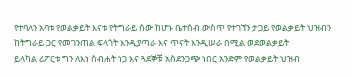የተባለን አባቱ የወልቃይት እናቱ የትግራይ ሰው ከሆኑ ቤተሰብ ውስጥ የተገኘን ታጋይ የወልቃይት ህዝብን ከትግራይ ጋር የመገንጠል ፍላጎት እንዲያጣራ እና ጥናት እንዲሠራ በሚል ወደወልቃይት
ይላካል ሪፖርቱ ግን ለእነ ስብሐት ነጋ እና ጓደኞቹ አስደንጋጭ ነበር አንድም የወልቃይት ህዝብ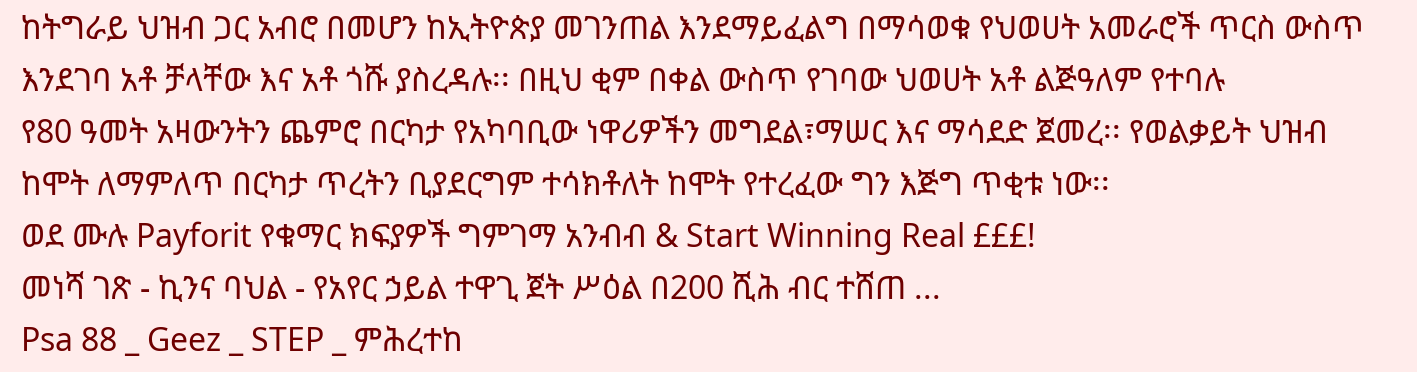ከትግራይ ህዝብ ጋር አብሮ በመሆን ከኢትዮጵያ መገንጠል እንደማይፈልግ በማሳወቁ የህወሀት አመራሮች ጥርስ ውስጥ እንደገባ አቶ ቻላቸው እና አቶ ጎሹ ያስረዳሉ፡፡ በዚህ ቂም በቀል ውስጥ የገባው ህወሀት አቶ ልጅዓለም የተባሉ
የ80 ዓመት አዛውንትን ጨምሮ በርካታ የአካባቢው ነዋሪዎችን መግደል፣ማሠር እና ማሳደድ ጀመረ፡፡ የወልቃይት ህዝብ ከሞት ለማምለጥ በርካታ ጥረትን ቢያደርግም ተሳክቶለት ከሞት የተረፈው ግን እጅግ ጥቂቱ ነው፡፡
ወደ ሙሉ Payforit የቁማር ክፍያዎች ግምገማ አንብብ & Start Winning Real £££!
መነሻ ገጽ - ኪንና ባህል - የአየር ኃይል ተዋጊ ጀት ሥዕል በ200 ሺሕ ብር ተሸጠ ...
Psa 88 _ Geez _ STEP _ ምሕረተከ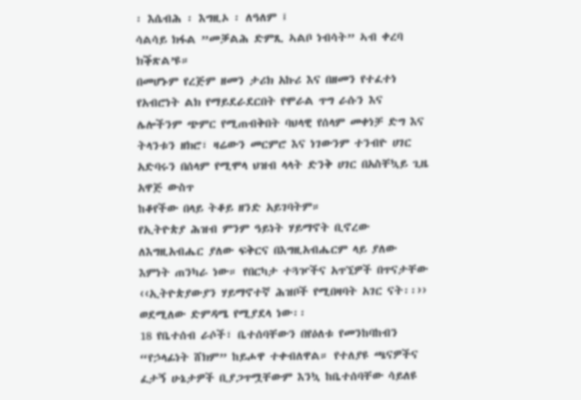፡ እሴብሕ ፡ እግዚኦ ፡ ለዓለም ፤
ሳልሳይ ክፋል ”መቓልሕ ድምጺ ኣልቦ ነብሳት” ኣብ ቀረባ ክቕጽል’ዩ።
በመሆኑም የረጅም ዘመን ታሪክ አኩሪ እና በዘመን የተፈተነ የአብሮነት ልክ የማይደራደርበት የሞራል ጥግ ራሱን እና ሌሎችንም ጭምር የሚጠብቅበት ባህላዊ የሰላም መቀነቻ ድግ እና ትላንቱን ዘክሮ፣ ዛሬውን መርምሮ እና ነገውንም ተንብዮ ሀገር አድባሩን በሰላም የሚሞላ ህዝብ ላላት ድንቅ ሀገር በአስቸኳይ ጊዜ አዋጅ ውስጥ
ከቆየችው በላይ ትቆይ ዘንድ አይገባትም።
የኢትዮጵያ ሕዝብ ምንም ዓይነት ሃይማኖት ቢኖረው ለእግዚአብሔር ያለው ፍቅርና በእግዚአብሔርም ላይ ያለው እምነት ጠንካራ ነው። የበርካታ ተጓዦችና አጥኚዎች በጥናታቸው ‹‹ኢትዮጵያውያን ሃይማኖተኛ ሕዝቦች የሚበዛባት አገር ናት፡፡›› ወደሚለው ድምዳሜ የሚያደላ ነው፡፡
18 የቤተሰብ ራሶች፣ ቤተሰባቸውን በየዕለቱ የመንከባከብን “የኃላፊነት ሸክም” ከይሖዋ ተቀብለዋል። የተለያዩ ጫናዎችና ፈታኝ ሁኔታዎች ቢያጋጥሟቸውም እንኳ ከቤተሰባቸው ሳይለዩ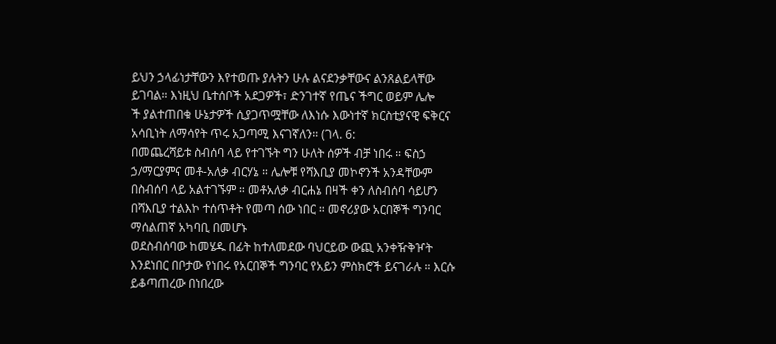ይህን ኃላፊነታቸውን እየተወጡ ያሉትን ሁሉ ልናደንቃቸውና ልንጸልይላቸው ይገባል። እነዚህ ቤተሰቦች አደጋዎች፣ ድንገተኛ የጤና ችግር ወይም ሌሎ
ች ያልተጠበቁ ሁኔታዎች ሲያጋጥሟቸው ለእነሱ እውነተኛ ክርስቲያናዊ ፍቅርና አሳቢነት ለማሳየት ጥሩ አጋጣሚ እናገኛለን። (ገላ. 6:
በመጨረሻይቱ ስብሰባ ላይ የተገኙት ግን ሁለት ሰዎች ብቻ ነበሩ ። ፍስኃ ኃ/ማርያምና መቶ-አለቃ ብርሃኔ ። ሌሎቹ የሻእቢያ መኮኖንች አንዳቸውም በስብሰባ ላይ አልተገኙም ። መቶአለቃ ብርሐኔ በዛች ቀን ለስብሰባ ሳይሆን በሻእቢያ ተልእኮ ተሰጥቶት የመጣ ሰው ነበር ። መኖሪያው አርበኞች ግንባር ማሰልጠኛ አካባቢ በመሆኑ
ወደስብሰባው ከመሄዱ በፊት ከተለመደው ባህርይው ውጪ አንቀዥቅዦት እንደነበር በቦታው የነበሩ የአርበኞች ግንባር የአይን ምስክሮች ይናገራሉ ። እርሱ ይቆጣጠረው በነበረው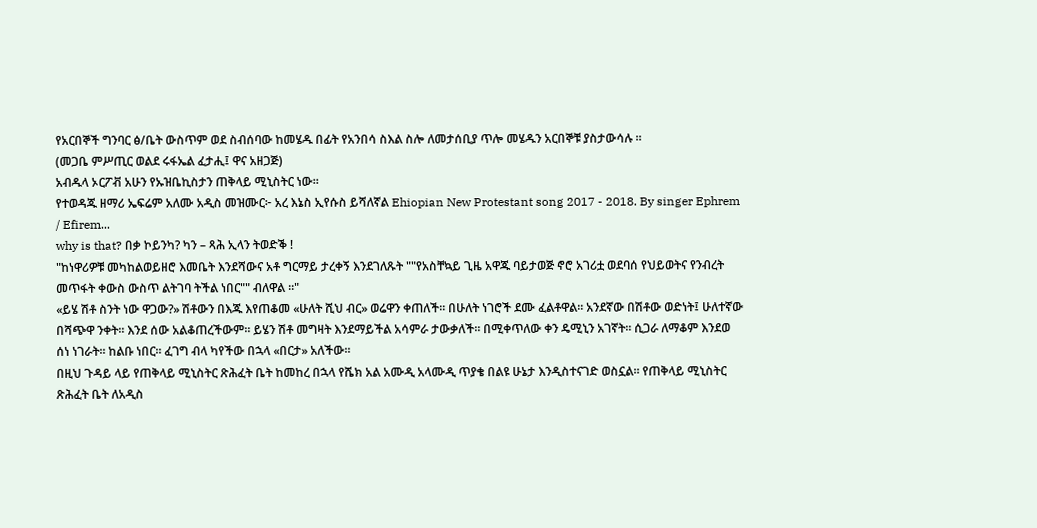የአርበኞች ግንባር ፅ/ቤት ውስጥም ወደ ስብሰባው ከመሄዱ በፊት የአንበሳ ስእል ስሎ ለመታሰቢያ ጥሎ መሄዱን አርበኞቹ ያስታውሳሉ ።
(መጋቤ ምሥጢር ወልደ ሩፋኤል ፈታሒ፤ ዋና አዘጋጅ)
አብዱላ ኦርፖቭ አሁን የኡዝቤኪስታን ጠቅላይ ሚኒስትር ነው።
የተወዳጁ ዘማሪ ኤፍሬም አለሙ አዲስ መዝሙር፦ አረ እኔስ ኢየሱስ ይሻለኛል Ehiopian New Protestant song 2017 - 2018. By singer Ephrem / Efirem...
why is that? በቃ ኮይንካ? ካን – ጻሕ ኢላን ትወድቕ !
"ከነዋሪዎቹ መካከልወይዘሮ እመቤት እንደሻውና አቶ ግርማይ ታረቀኝ እንደገለጹት ""የአስቸኳይ ጊዜ አዋጁ ባይታወጅ ኖሮ አገሪቷ ወደባሰ የህይወትና የንብረት መጥፋት ቀውስ ውስጥ ልትገባ ትችል ነበር"" ብለዋል ።"
«ይሄ ሽቶ ስንት ነው ዋጋው?» ሽቶውን በእጁ እየጠቆመ «ሁለት ሺህ ብር» ወሬዋን ቀጠለች፡፡ በሁለት ነገሮች ደሙ ፈልቶዋል፡፡ አንደኛው በሽቶው ወድነት፤ ሁለተኛው በሻጭዋ ንቀት፡፡ እንደ ሰው አልቆጠረችውም፡፡ ይሄን ሽቶ መግዛት እንደማይችል አሳምራ ታውቃለች፡፡ በሚቀጥለው ቀን ዴሚኒን አገኛት፡፡ ሲጋራ ለማቆም እንደወ
ሰነ ነገራት፡፡ ከልቡ ነበር፡፡ ፈገግ ብላ ካየችው በኋላ «በርታ» አለችው፡፡
በዚህ ጉዳይ ላይ የጠቅላይ ሚኒስትር ጽሕፈት ቤት ከመከረ በኋላ የሼክ አል አሙዲ አላሙዲ ጥያቄ በልዩ ሁኔታ እንዲስተናገድ ወስኗል፡፡ የጠቅላይ ሚኒስትር ጽሕፈት ቤት ለአዲስ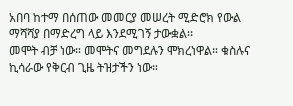አበባ ከተማ በሰጠው መመርያ መሠረት ሚድሮክ የውል ማሻሻያ በማድረግ ላይ እንደሚገኝ ታውቋል፡፡
መሞት ብቻ ነው። መሞትና መግደሉን ሞክረነዋል። ቁስሉና ኪሳራው የቅርብ ጊዜ ትዝታችን ነው።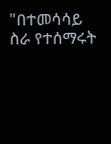"በተመሳሳይ ስራ የተሰማሩት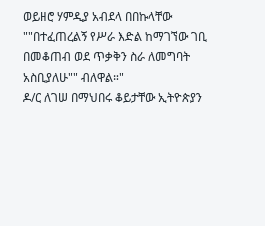ወይዘሮ ሃምዲያ አብደላ በበኩላቸው ""በተፈጠረልኝ የሥራ እድል ከማገኘው ገቢ በመቆጠብ ወደ ጥቃቅን ስራ ለመግባት አስቢያለሁ"" ብለዋል።"
ዶ/ር ለገሠ በማህበሩ ቆይታቸው ኢትዮጵያን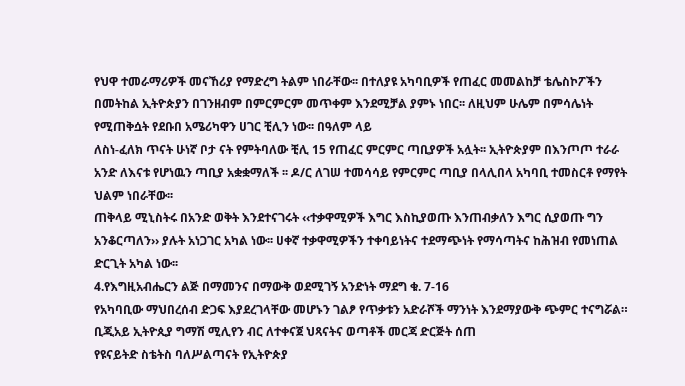የህዋ ተመራማሪዎች መናኸሪያ የማድረግ ትልም ነበራቸው፡፡ በተለያዩ አካባቢዎች የጠፈር መመልከቻ ቴሌስኮፖችን በመትከል ኢትዮጵያን በገንዘብም በምርምርም መጥቀም እንደሚቻል ያምኑ ነበር፡፡ ለዚህም ሁሌም በምሳሌነት የሚጠቅሷት የደቡበ አሜሪካዋን ሀገር ቺሊን ነው፡፡ በዓለም ላይ
ለስነ-ፈለክ ጥናት ሁነኛ ቦታ ናት የምትባለው ቺሊ 15 የጠፈር ምርምር ጣቢያዎች አሏት፡፡ ኢትዮጵያም በእንጦጦ ተራራ አንድ ለእናቱ የሆነዉን ጣቢያ አቋቋማለች ፡፡ ዶ/ር ለገሠ ተመሳሳይ የምርምር ጣቢያ በላሊበላ አካባቢ ተመስርቶ የማየት ህልም ነበራቸው፡፡
ጠቅላይ ሚኒስትሩ በአንድ ወቅት እንደተናገሩት ‹‹ተቃዋሚዎች እግር እስኪያወጡ እንጠብቃለን እግር ሲያወጡ ግን አንቆርጣለን›› ያሉት አነጋገር አካል ነው፡፡ ሀቀኛ ተቃዋሚዎችን ተቀባይነትና ተደማጭነት የማሳጣትና ከሕዝብ የመነጠል ድርጊት አካል ነው፡፡
4.የእግዚአብሔርን ልጅ በማመንና በማውቅ ወደሚገኝ አንድነት ማደግ ቁ. 7-16
የአካባቢው ማህበረሰብ ድጋፍ እያደረገላቸው መሆኑን ገልፆ የጥቃቱን አድራሾች ማንነት እንደማያውቅ ጭምር ተናግሯል።
ቢጂአይ ኢትዮጲያ ግማሽ ሚሊየን ብር ለተቀናጀ ህጻናትና ወጣቶች መርጃ ድርጅት ሰጠ
የዩናይትድ ስቴትስ ባለሥልጣናት የኢትዮጵያ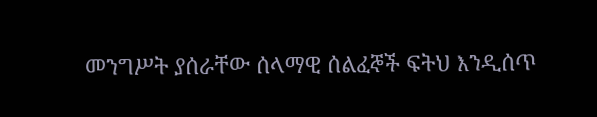መንግሥት ያሰራቸው ሰላማዊ ሰልፈኞች ፍትህ እንዲሰጥ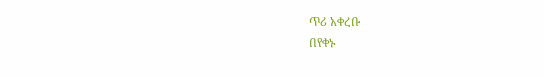ጥሪ አቀረቡ
በየቀኑ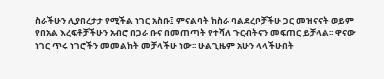ስራችሁን ሊያበረታታ የሚችል ነገር አስቡ፤ ምናልባት ከስራ ባልደረቦቻችሁ ጋር መዝናናት ወይም የበአል እረፍቶቻችሁን አብሮ በጋራ ቡና በመጠጣት የተሻለ ጉርብትናን መፍጠር ይቻላል፡፡ ዋናው ነገር ጥሩ ነገሮችን መመልከት መቻላችሁ ነው፡፡ ሁልጊዜም አሁን ላላችሁበት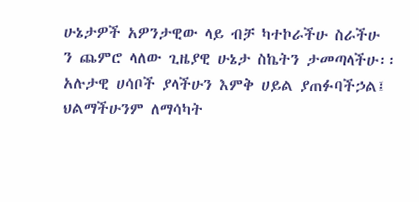ሁኔታዎች አዎንታዊው ላይ ብቻ ካተኮራችሁ ስራችሁ
ን ጨምሮ ላለው ጊዜያዊ ሁኔታ ስኬትን ታመጣላችሁ፡፡ አሉታዊ ሀሳቦች ያላችሁን እምቅ ሀይል ያጠፉባችኃል፤ ህልማችሁንም ለማሳካት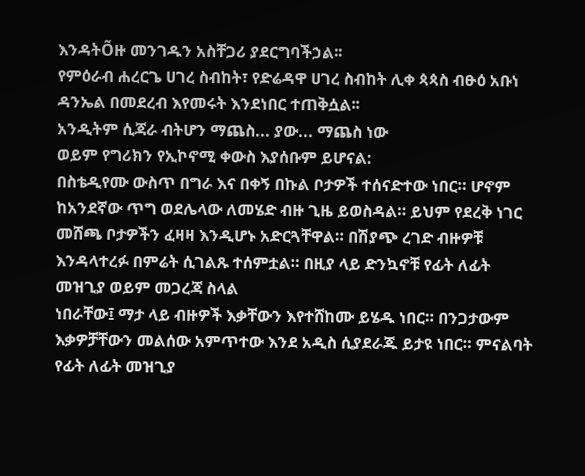እንዳትÕዙ መንገዱን አስቸጋሪ ያደርግባችኃል፡፡
የምዕራብ ሐረርጌ ሀገረ ስብከት፣ የድሬዳዋ ሀገረ ስብከት ሊቀ ጳጳስ ብፁዕ አቡነ ዳንኤል በመደረብ እየመሩት እንደነበር ተጠቅሷል፡፡
አንዲትም ሲጃራ ብትሆን ማጨስ... ያው... ማጨስ ነው
ወይም የግሪክን የኢኮኖሚ ቀውስ እያሰቡም ይሆናል:
በስቴዲየሙ ውስጥ በግራ እና በቀኝ በኩል ቦታዎች ተሰናድተው ነበር። ሆኖም ከአንደኛው ጥግ ወደሌላው ለመሄድ ብዙ ጊዜ ይወስዳል። ይህም የደረቅ ነገር መሸጫ ቦታዎችን ፈዛዛ እንዲሆኑ አድርጓቸዋል። በሽያጭ ረገድ ብዙዎቹ እንዳላተረፉ በምሬት ሲገልጹ ተሰምቷል። በዚያ ላይ ድንኳኖቹ የፊት ለፊት መዝጊያ ወይም መጋረጃ ስላል
ነበራቸው፤ ማታ ላይ ብዙዎች እቃቸውን እየተሸከሙ ይሄዱ ነበር። በንጋታውም እቃዎቻቸውን መልሰው አምጥተው እንደ አዲስ ሲያደራጁ ይታዩ ነበር። ምናልባት የፊት ለፊት መዝጊያ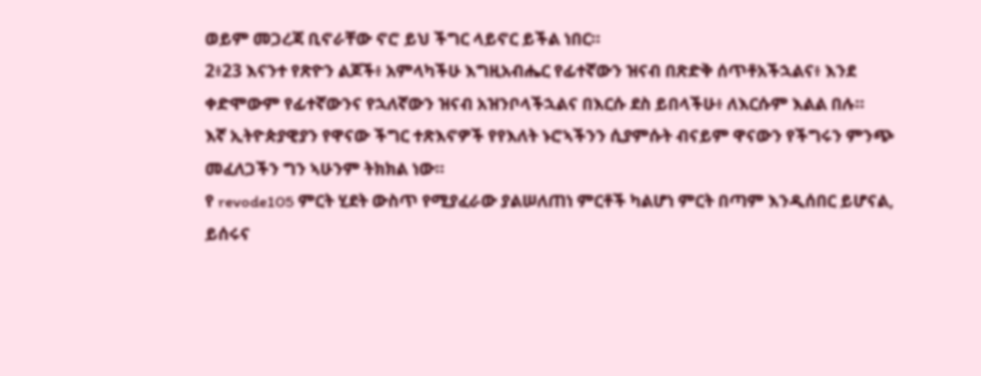ወይም መጋረጃ ቢኖራቸው ኖሮ ይህ ችግር ላይኖር ይችል ነበር።
2፥23 እናንተ የጽዮን ልጆች፥ አምላካችሁ እግዚአብሔር የፊተኛውን ዝናብ በጽድቅ ሰጥቶአችኋልና፥ እንደ ቀድሞውም የፊተኛውንና የኋለኛውን ዝናብ አዝንቦላችኋልና በእርሱ ደስ ይበላችሁ፥ ለእርሱም እልል በሉ።
እኛ ኢትዮጵያዊያን የዋናው ችግር ተጽእኖዎች የየእለት ኑሮኣችንን ሲያምሱት ብናይም ዋናውን የችግሩን ምንጭ መፈለጋችን ግን ኣሁንም ትክክል ነው።
የ revode105 ምርት ሂደት ውስጥ የሚያፈራው ያልሠለጠነ ምርቶች ካልሆነ ምርት በጣም እንዲሰበር ይሆናል, ይሰሩና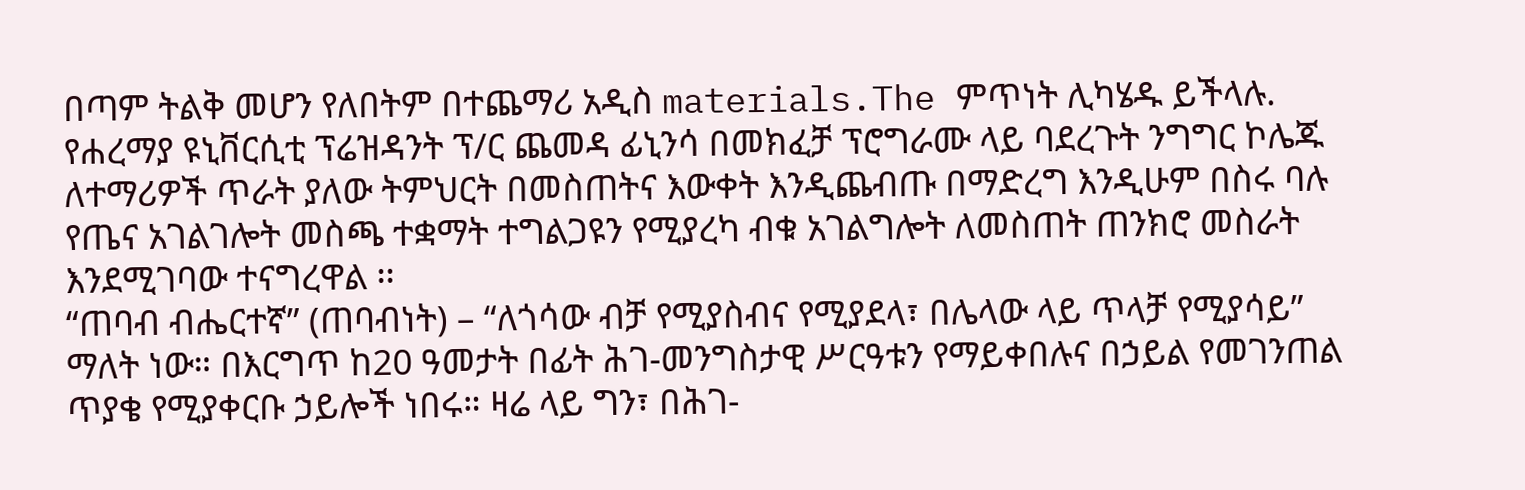በጣም ትልቅ መሆን የለበትም በተጨማሪ አዲስ materials.The ምጥነት ሊካሄዱ ይችላሉ.
የሐረማያ ዩኒቨርሲቲ ፕሬዝዳንት ፕ/ር ጨመዳ ፊኒንሳ በመክፈቻ ፕሮግራሙ ላይ ባደረጉት ንግግር ኮሌጁ ለተማሪዎች ጥራት ያለው ትምህርት በመስጠትና እውቀት እንዲጨብጡ በማድረግ እንዲሁም በስሩ ባሉ የጤና አገልገሎት መስጫ ተቋማት ተግልጋዩን የሚያረካ ብቁ አገልግሎት ለመስጠት ጠንክሮ መስራት እንደሚገባው ተናግረዋል ፡፡
“ጠባብ ብሔርተኛ” (ጠባብነት) – “ለጎሳው ብቻ የሚያስብና የሚያደላ፣ በሌላው ላይ ጥላቻ የሚያሳይ” ማለት ነው። በእርግጥ ከ20 ዓመታት በፊት ሕገ-መንግስታዊ ሥርዓቱን የማይቀበሉና በኃይል የመገንጠል ጥያቄ የሚያቀርቡ ኃይሎች ነበሩ። ዛሬ ላይ ግን፣ በሕገ-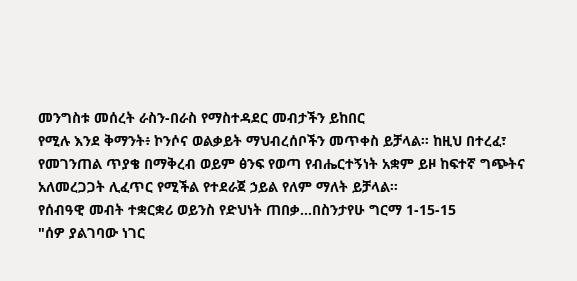መንግስቱ መሰረት ራስን-በራስ የማስተዳደር መብታችን ይከበር
የሚሉ እንደ ቅማንት፥ ኮንሶና ወልቃይት ማህብረሰቦችን መጥቀስ ይቻላል። ከዚህ በተረፈ፣ የመገንጠል ጥያቄ በማቅረብ ወይም ፅንፍ የወጣ የብሔርተኝነት አቋም ይዞ ከፍተኛ ግጭትና አለመረጋጋት ሊፈጥር የሚችል የተደራጀ ኃይል የለም ማለት ይቻላል።
የሰብዓዊ መብት ተቋርቋሪ ወይንስ የድህነት ጠበቃ...በስንታየሁ ግርማ 1-15-15
"ሰዎ ያልገባው ነገር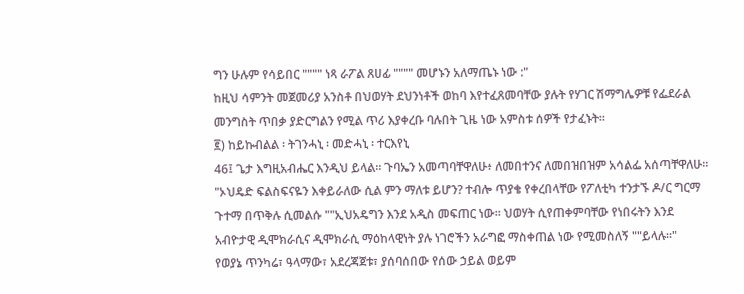ግን ሁሉም የሳይበር """" ነጻ ራፖል ጸሀፊ """" መሆኑን አለማጤኑ ነው :"
ከዚህ ሳምንት መጀመሪያ አንስቶ በህወሃት ደህንነቶች ወከባ እየተፈጸመባቸው ያሉት የሃገር ሽማግሌዎቹ የፌደራል መንግስት ጥበቃ ያድርግልን የሚል ጥሪ እያቀረቡ ባሉበት ጊዜ ነው አምስቱ ሰዎች የታፈኑት።
፪) ከይኩብልል ፡ ትገንሓኒ ፡ መድሓኒ ፡ ተርእየኒ
46፤ ጌታ እግዚአብሔር እንዲህ ይላል። ጉባኤን አመጣባቸዋለሁ፥ ለመበተንና ለመበዝበዝም አሳልፌ አሰጣቸዋለሁ።
"ኦህዴድ ፍልስፍናዬን እቀይራለው ሲል ምን ማለቱ ይሆን? ተብሎ ጥያቄ የቀረበላቸው የፖለቲካ ተንታኙ ዶ/ር ግርማ ጉተማ በጥቅሉ ሲመልሱ ""ኢህአዴግን እንደ አዲስ መፍጠር ነው። ህወሃት ሲየጠቀምባቸው የነበሩትን እንደ አብዮታዊ ዲሞክራሲና ዲሞክራሲ ማዕከላዊነት ያሉ ነገሮችን አራግፎ ማስቀጠል ነው የሚመስለኝ ""ይላሉ።"
የወያኔ ጥንካሬ፣ ዓላማው፣ አደረጃጀቱ፣ ያሰባሰበው የሰው ኃይል ወይም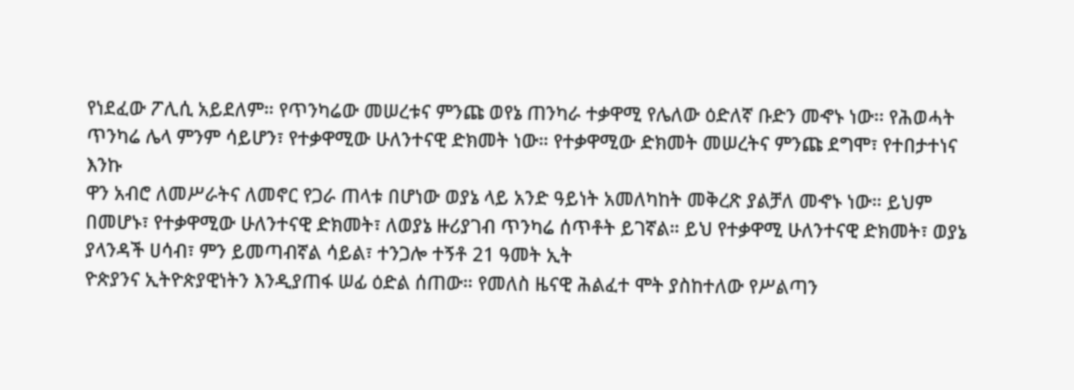የነደፈው ፖሊሲ አይደለም። የጥንካሬው መሠረቱና ምንጩ ወየኔ ጠንካራ ተቃዋሚ የሌለው ዕድለኛ ቡድን መኆኑ ነው፡፡ የሕወሓት ጥንካሬ ሌላ ምንም ሳይሆን፣ የተቃዋሚው ሁለንተናዊ ድክመት ነው። የተቃዋሚው ድክመት መሠረትና ምንጩ ደግሞ፣ የተበታተነና እንኩ
ዋን አብሮ ለመሥራትና ለመኖር የጋራ ጠላቱ በሆነው ወያኔ ላይ አንድ ዓይነት አመለካከት መቅረጽ ያልቻለ መኆኑ ነው። ይህም በመሆኑ፣ የተቃዋሚው ሁለንተናዊ ድክመት፣ ለወያኔ ዙሪያገብ ጥንካሬ ሰጥቶት ይገኛል። ይህ የተቃዋሚ ሁለንተናዊ ድክመት፣ ወያኔ ያላንዳች ሀሳብ፣ ምን ይመጣብኛል ሳይል፣ ተንጋሎ ተኝቶ 21 ዓመት ኢት
ዮጵያንና ኢትዮጵያዊነትን እንዲያጠፋ ሠፊ ዕድል ሰጠው። የመለስ ዜናዊ ሕልፈተ ሞት ያስከተለው የሥልጣን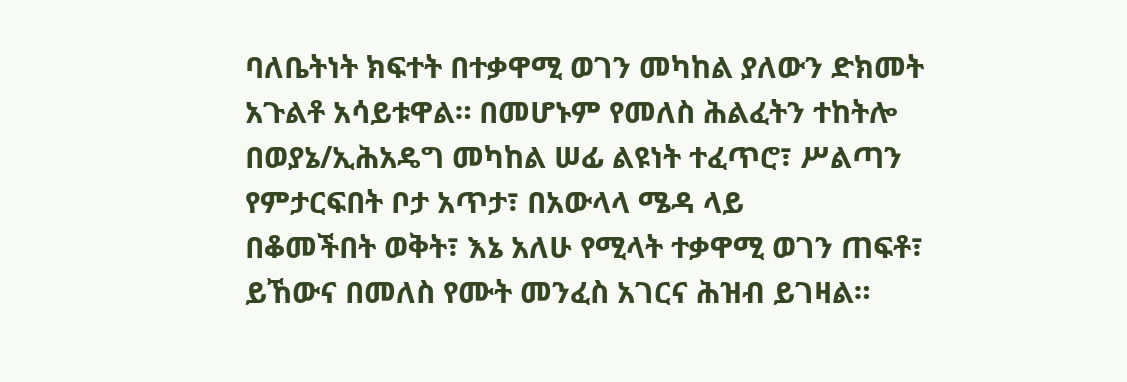ባለቤትነት ክፍተት በተቃዋሚ ወገን መካከል ያለውን ድክመት አጉልቶ አሳይቱዋል። በመሆኑም የመለስ ሕልፈትን ተከትሎ በወያኔ/ኢሕአዴግ መካከል ሠፊ ልዩነት ተፈጥሮ፣ ሥልጣን የምታርፍበት ቦታ አጥታ፣ በአውላላ ሜዳ ላይ
በቆመችበት ወቅት፣ እኔ አለሁ የሚላት ተቃዋሚ ወገን ጠፍቶ፣ ይኸውና በመለስ የሙት መንፈስ አገርና ሕዝብ ይገዛል።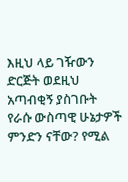እዚህ ላይ ገዥውን ድርጅት ወደዚህ አጣብቂኝ ያስገቡት የራሱ ውስጣዊ ሁኔታዎች ምንድን ናቸው? የሚል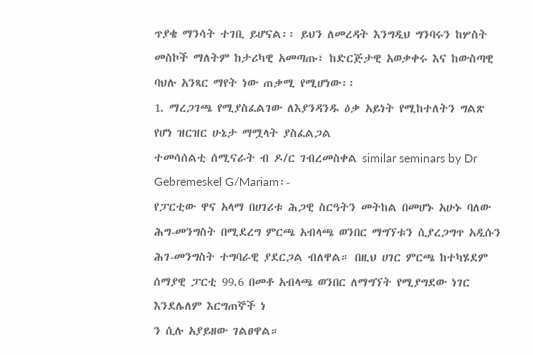ጥያቄ ማንሳት ተገቢ ይሆናል፡፡ ይህን ለመረዳት እንግዲህ ግንባሩን ከሦስት መስኮች ማለትም ከታሪካዊ አመጣጡ፣ ከድርጅታዊ አወቃቀሩ እና ከውስጣዊ ባህሉ አንጻር ማየት ነው ጠቃሚ የሚሆነው፡፡
1. ማረጋገጫ የሚያስፈልገው ለእያንዳንዱ ዕቃ አይነት የሚከተለትን ግልጽ የሆነ ዝርዝር ሁኔታ ማሟላት ያስፈልጋል
ተመሳሰልቲ ሰሚናራት ብ ዶ/ር ገብረመስቀል similar seminars by Dr Gebremeskel G/Mariam፡-
የፓርቲው ዋና አላማ በሀገሪቱ ሕጋዊ ስርዓትን መትከል በመሆኑ አሁኑ ባለው ሕግ-መንግስት በሚደረግ ምርጫ አብላጫ ወንበር ማግኘቱን ሲያረጋግጥ አዲሱን ሕገ-መንግስት ተግባራዊ ያደርጋል ብለዋል። በዚህ ሀገር ምርጫ ከተካሄደም ሰማያዊ ፓርቲ 99.6 በመቶ አብላጫ ወንበር ለማግኘት የሚያግደው ነገር እንደሌለም እርግጠኞች ነ
ን ሲሉ አያይዘው ገልፀዋል።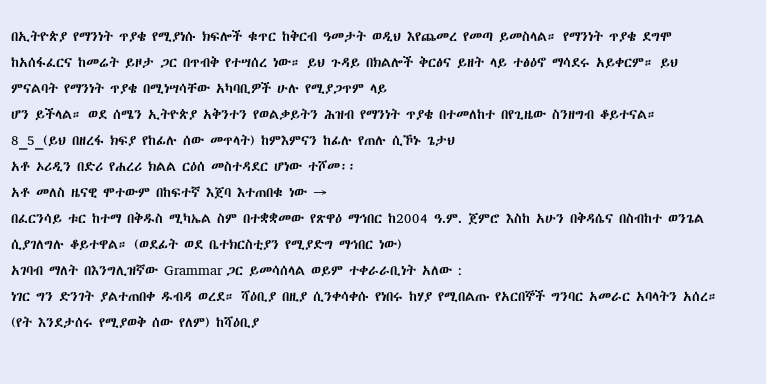በኢትዮጵያ የማንነት ጥያቄ የሚያነሱ ክፍሎች ቁጥር ከቅርብ ዓመታት ወዲህ እየጨመረ የመጣ ይመስላል። የማንነት ጥያቄ ደግሞ ከአሰፋፈርና ከመሬት ይዞታ ጋር በጥብቅ የተሣሰረ ነው። ይህ ጉዳይ በክልሎች ቅርፅና ይዘት ላይ ተፅዕኖ ማሳደሩ አይቀርም። ይህ ምናልባት የማንነት ጥያቄ በሚነሣሳቸው አካባቢዎች ሁሉ የሚያጋጥም ላይ
ሆን ይችላል። ወደ ሰሜን ኢትዮጵያ አቅንተን የወልቃይትን ሕዝብ የማንነት ጥያቄ በተመለከተ በየጊዜው ስንዘግብ ቆይተናል።
8_5_(ይህ በዘረፋ ክፍያ የከፊሉ ሰው መጥላት) ከምእምናን ከፊሉ የጠሉ ሲኾኑ ጌታህ
አቶ ኦሪዲን በድሪ የሐረሪ ክልል ርዕሰ መስተዳደር ሆነው ተሾመ፡፡
አቶ መለስ ዜናዊ ሞተውም በከፍተኛ እጀባ እተጠበቁ ነው →
በፈርንሳይ ቱር ከተማ በቅዱስ ሚካኤል ስም በተቋቋመው የጽዋዕ ማኅበር ከ2004 ዓ.ም. ጀምሮ እስከ አሁን በቅዳሴና በስብከተ ወንጌል ሲያገለግሉ ቆይተዋል። (ወደፊት ወደ ቤተክርስቲያን የሚያድግ ማኅበር ነው)
አገባብ ማለት በእንግሊዝኛው Grammar ጋር ይመሳሰላል ወይም ተቀራራቢነት አለው :
ነገር ግን ድንገት ያልተጠበቀ ዱብዳ ወረደ። ሻዕቢያ በዚያ ሲንቀሳቀሱ የነበሩ ከሃያ የሚበልጡ የአርበኞች ግንባር አመራር አባላትን አሰረ። (የት እንደታሰሩ የሚያወቅ ሰው የለም) ከሻዕቢያ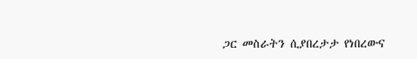ጋር መስራትን ሲያበረታታ የነበረውና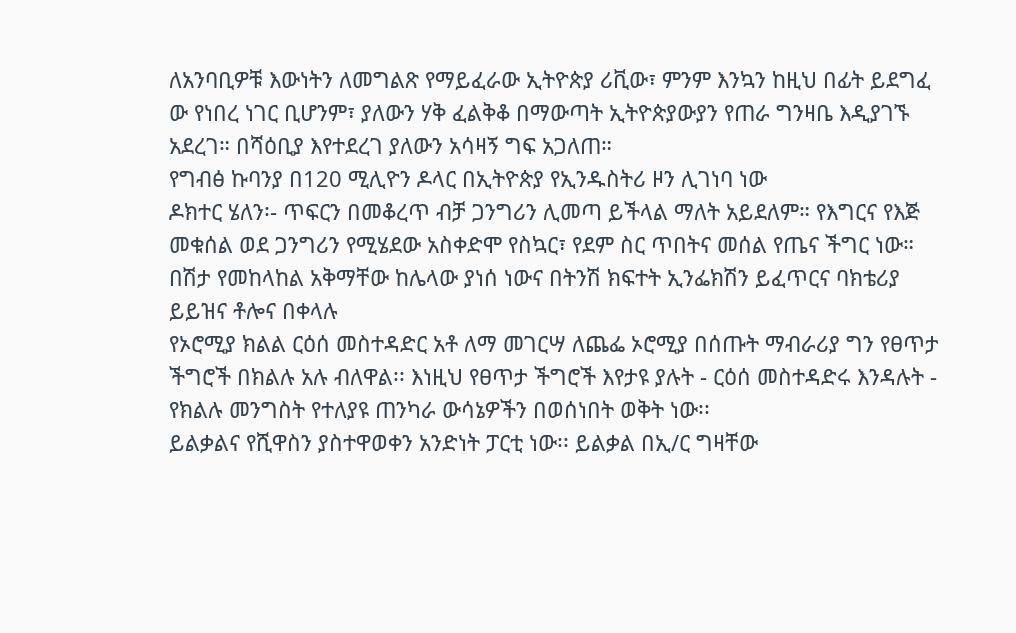ለአንባቢዎቹ እውነትን ለመግልጽ የማይፈራው ኢትዮጵያ ሪቪው፣ ምንም እንኳን ከዚህ በፊት ይደግፈ
ው የነበረ ነገር ቢሆንም፣ ያለውን ሃቅ ፈልቅቆ በማውጣት ኢትዮጵያውያን የጠራ ግንዛቤ እዲያገኙ አደረገ። በሻዕቢያ እየተደረገ ያለውን አሳዛኝ ግፍ አጋለጠ።
የግብፅ ኩባንያ በ120 ሚሊዮን ዶላር በኢትዮጵያ የኢንዱስትሪ ዞን ሊገነባ ነው
ዶክተር ሄለን፡- ጥፍርን በመቆረጥ ብቻ ጋንግሪን ሊመጣ ይችላል ማለት አይደለም። የእግርና የእጅ መቁሰል ወደ ጋንግሪን የሚሄደው አስቀድሞ የስኳር፣ የደም ስር ጥበትና መሰል የጤና ችግር ነው። በሽታ የመከላከል አቅማቸው ከሌላው ያነሰ ነውና በትንሽ ክፍተት ኢንፌክሽን ይፈጥርና ባክቴሪያ ይይዝና ቶሎና በቀላሉ
የኦሮሚያ ክልል ርዕሰ መስተዳድር አቶ ለማ መገርሣ ለጨፌ ኦሮሚያ በሰጡት ማብራሪያ ግን የፀጥታ ችግሮች በክልሉ አሉ ብለዋል፡፡ እነዚህ የፀጥታ ችግሮች እየታዩ ያሉት - ርዕሰ መስተዳድሩ እንዳሉት - የክልሉ መንግስት የተለያዩ ጠንካራ ውሳኔዎችን በወሰነበት ወቅት ነው፡፡
ይልቃልና የሺዋስን ያስተዋወቀን አንድነት ፓርቲ ነው፡፡ ይልቃል በኢ/ር ግዛቸው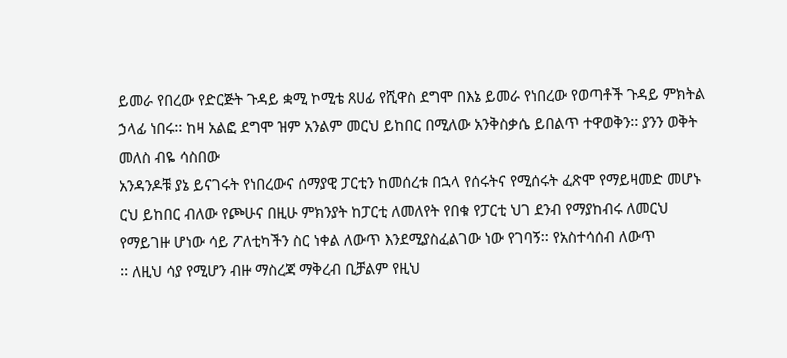ይመራ የበረው የድርጅት ጉዳይ ቋሚ ኮሚቴ ጸሀፊ የሺዋስ ደግሞ በእኔ ይመራ የነበረው የወጣቶች ጉዳይ ምክትል ኃላፊ ነበሩ፡፡ ከዛ አልፎ ደግሞ ዝም አንልም መርህ ይከበር በሚለው አንቅስቃሴ ይበልጥ ተዋወቅን፡፡ ያንን ወቅት መለስ ብዬ ሳስበው
አንዳንዶቹ ያኔ ይናገሩት የነበረውና ሰማያዊ ፓርቲን ከመሰረቱ በኋላ የሰሩትና የሚሰሩት ፈጽሞ የማይዛመድ መሆኑ ርህ ይከበር ብለው የጮሁና በዚሁ ምክንያት ከፓርቲ ለመለየት የበቁ የፓርቲ ህገ ደንብ የማያከብሩ ለመርህ የማይገዙ ሆነው ሳይ ፖለቲካችን ስር ነቀል ለውጥ እንደሚያስፈልገው ነው የገባኝ፡፡ የአስተሳሰብ ለውጥ
፡፡ ለዚህ ሳያ የሚሆን ብዙ ማስረጃ ማቅረብ ቢቻልም የዚህ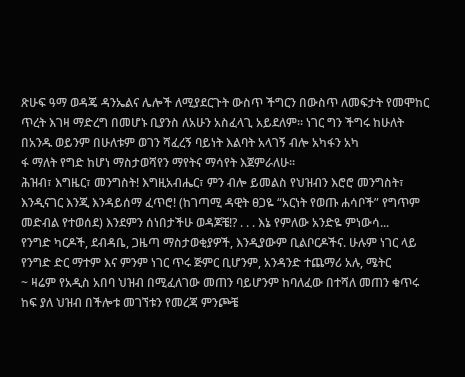ጽሁፍ ዓማ ወዳጄ ዳንኤልና ሌሎች ለሚያደርጉት ውስጥ ችግርን በውስጥ ለመፍታት የመሞከር ጥረት እገዛ ማድረግ በመሆኑ ቢያንስ ለአሁን አስፈላጊ አይደለም፡፡ ነገር ግን ችግሩ ከሁለት በአንዱ ወይንም በሁለቱም ወገን ሻፈረኝ ባይነት እልባት አላገኝ ብሎ አካፋን አካ
ፋ ማለት የግድ ከሆነ ማስታወሻየን ማየትና ማሳየት እጀምራለሁ፡፡
ሕዝብ፣ እግዜር፣ መንግስት! እግዚአብሔር፣ ምን ብሎ ይመልስ የህዝብን እሮሮ መንግስት፣ እንዲናገር እንጂ እንዳይሰማ ፈጥሮ! (ከገጣሚ ዳዊት ፀጋዬ “አርነት የወጡ ሐሳቦች” የግጥም መድብል የተወሰደ) እንደምን ሰነበታችሁ ወዳጆቼ!? . . . እኔ የምለው አንድዬ ምነውሳ...
የንግድ ካርዶች, ደብዳቤ, ጋዜጣ ማስታወቂያዎች, እንዲያውም ቢልቦርዶችና. ሁሉም ነገር ላይ የንግድ ድር ማተም እና ምንም ነገር ጥሩ ጅምር ቢሆንም, አንዳንድ ተጨማሪ አሉ, ሜትር
~ ዛሬም የአዲስ አበባ ህዝብ በሚፈለገው መጠን ባይሆንም ከባለፈው በተሻለ መጠን ቁጥሩ ከፍ ያለ ህዝብ በችሎቱ መገኘቱን የመረጃ ምንጮቼ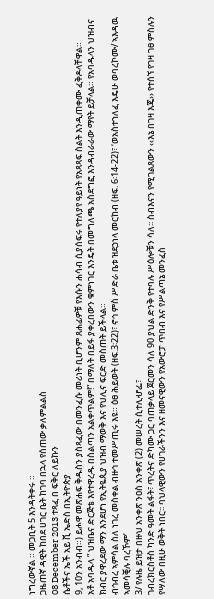ነግረውኛል ። መጋቢት 5 እንዳትቀሩ ።
ጋዜጠኛ ዳዊት ከበደ ሀገር ቤት ከገባ በኋላ የሰጠው ቃለምልልስ
08 December 2013 ተጻፈ በ ፍቅር ለይኩን
ሴቶችና ኤች አይ ቪ ኤድስ በኢትዮጵያ
9, 10ን አንብብ።) ይሖዋ መጽሐፍ ቅዱስን ያስጻፈው በመንፈሱ መሪነት ቢሆንም ጸሐፊዎቹ የእሱን ሐሳብ ሲያሰፍሩ የተለያየ ዓይነት የአጻጻፍ ስልት እንዲጠቀሙ ፈቅዶላቸዋል።
አቶ አባዱላ ” ህዝቤና ድርጅቴ እየተዋረዱ በስልጣን አልቀጥልም!” በማለት በይፋ ያቀረበውን ቁምነገር እንዴት በመግለጫ አስደግፎ እንዳብራራው ማየት ይቻላል። የአባዱላን ህዝብና ክብር ያዋረደው ማን እንደሆነ የኢትዬጲያ ህዝብ ማወቅ እና የህሊና ፍርድ መስጠት ይችላል።
ብኅብረ ኣምሳል ስለ ነገረ መስቀል ብዙኅ ተመሥጢሩ እዩ። ዕፀ ሕይወት (ዘፍ.3፡22)፣ ኖኅ ምስ ሥድራ ቤቱ ዝደኃነላ መርከብ (ዘፍ. 6፡14-22)፣ ‘ወአስተኀለፈ እዴሁ ወባረኮሙ/ ኣእዳዉ ኣመሳቒሉ ባረኾም’
3/ የሉዜ ይዝታ በዙህ አንቀጽ ንዐስ አንቀጽ (2) መሠረት ሲተሊሇፌ፣
ገብረክርስቶስ ካንድ ዓመት ልፋት፣ ጥረትና ድካሙ ጋር ባጠቃላይ ጀርመን ሳለ 90 ያህል ድንቅ የተባሉ ሥዕሎቹን ሳለ፡፡ ስብእናን የሚገልጸውን ‹‹እኔ በገዛ እጄ›› የተሰኘ የገዛ ገፀ ምስሉን የሣለው በዚሁ ወቅት ነበር፡፡ ባህላዊውን የሀገራችንን እና ዘመናዊውን የአውሮፓ ጥበብ እና የሥልጣኔ መንፈስ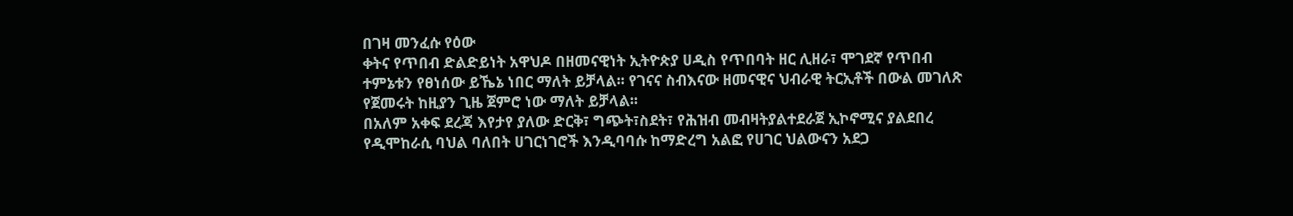በገዛ መንፈሱ የዕው
ቀትና የጥበብ ድልድይነት አዋህዶ በዘመናዊነት ኢትዮጵያ ሀዲስ የጥበባት ዘር ሊዘራ፣ ሞገደኛ የጥበብ ተምኔቱን የፀነሰው ይኼኔ ነበር ማለት ይቻላል፡፡ የገናና ስብእናው ዘመናዊና ህብራዊ ትርኢቶች በውል መገለጽ የጀመሩት ከዚያን ጊዜ ጀምሮ ነው ማለት ይቻላል፡፡
በአለም አቀፍ ደረጃ እየታየ ያለው ድርቅ፣ ግጭት፣ስደት፣ የሕዝብ መብዛትያልተደራጀ ኢኮኖሚና ያልደበረ የዲሞከራሲ ባህል ባለበት ሀገርነገሮች እንዲባባሱ ከማድረግ አልፎ የሀገር ህልውናን አደጋ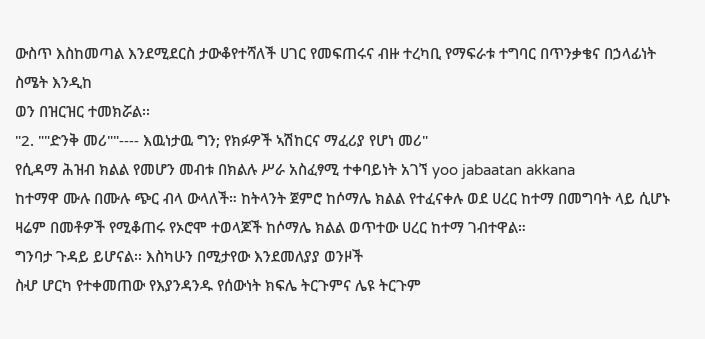ውስጥ እስከመጣል እንደሚደርስ ታውቆየተሻለች ሀገር የመፍጠሩና ብዙ ተረካቢ የማፍራቱ ተግባር በጥንቃቄና በኃላፊነት ስሜት እንዲከ
ወን በዝርዝር ተመክሯል፡፡
"2. ""ድንቅ መሪ""---- እዉነታዉ ግን; የክፉዎች ኣሽከርና ማፈሪያ የሆነ መሪ"
የሲዳማ ሕዝብ ክልል የመሆን መብቱ በክልሉ ሥራ አስፈፃሚ ተቀባይነት አገኘ yoo jabaatan akkana
ከተማዋ ሙሉ በሙሉ ጭር ብላ ውላለች። ከትላንት ጀምሮ ከሶማሌ ክልል የተፈናቀሉ ወደ ሀረር ከተማ በመግባት ላይ ሲሆኑ ዛሬም በመቶዎች የሚቆጠሩ የኦሮሞ ተወላጆች ከሶማሌ ክልል ወጥተው ሀረር ከተማ ገብተዋል።
ግንባታ ጉዳይ ይሆናል፡፡ እስካሁን በሚታየው እንደመለያያ ወንዞች
ስሇ ሆርካ የተቀመጠው የእያንዳንዱ የሰውነት ክፍሌ ትርጉምና ሌዩ ትርጉም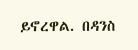ይኖረዋል. በዳንስ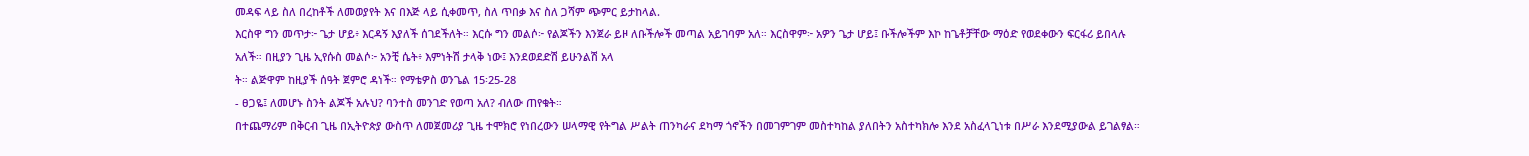መዳፍ ላይ ስለ በረከቶች ለመወያየት እና በእጅ ላይ ሲቀመጥ, ስለ ጥበቃ እና ስለ ጋሻም ጭምር ይታከላል.
እርስዋ ግን መጥታ፦ ጌታ ሆይ፥ እርዳኝ እያለች ሰገደችለት። እርሱ ግን መልሶ፦ የልጆችን እንጀራ ይዞ ለቡችሎች መጣል አይገባም አለ። እርስዋም፦ አዎን ጌታ ሆይ፤ ቡችሎችም እኮ ከጌቶቻቸው ማዕድ የወደቀውን ፍርፋሪ ይበላሉ አለች። በዚያን ጊዜ ኢየሱስ መልሶ፦ አንቺ ሴት፥ እምነትሽ ታላቅ ነው፤ እንደወደድሽ ይሁንልሽ አላ
ት። ልጅዋም ከዚያች ሰዓት ጀምሮ ዳነች። የማቴዎስ ወንጌል 15፡25-28
- ፀጋዬ፤ ለመሆኑ ስንት ልጆች አሉህ? ባንተስ መንገድ የወጣ አለ? ብለው ጠየቁት።
በተጨማሪም በቅርብ ጊዜ በኢትዮጵያ ውስጥ ለመጀመሪያ ጊዜ ተሞክሮ የነበረውን ሠላማዊ የትግል ሥልት ጠንካራና ደካማ ጎኖችን በመገምገም መስተካከል ያለበትን አስተካክሎ እንደ አስፈላጊነቱ በሥራ እንደሚያውል ይገልፃል።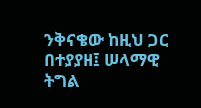ንቅናቄው ከዚህ ጋር በተያያዘ፤ ሠላማዊ ትግል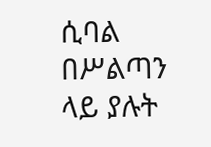ሲባል በሥልጣን ላይ ያሉት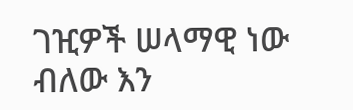ገዢዎች ሠላማዊ ነው ብለው እን